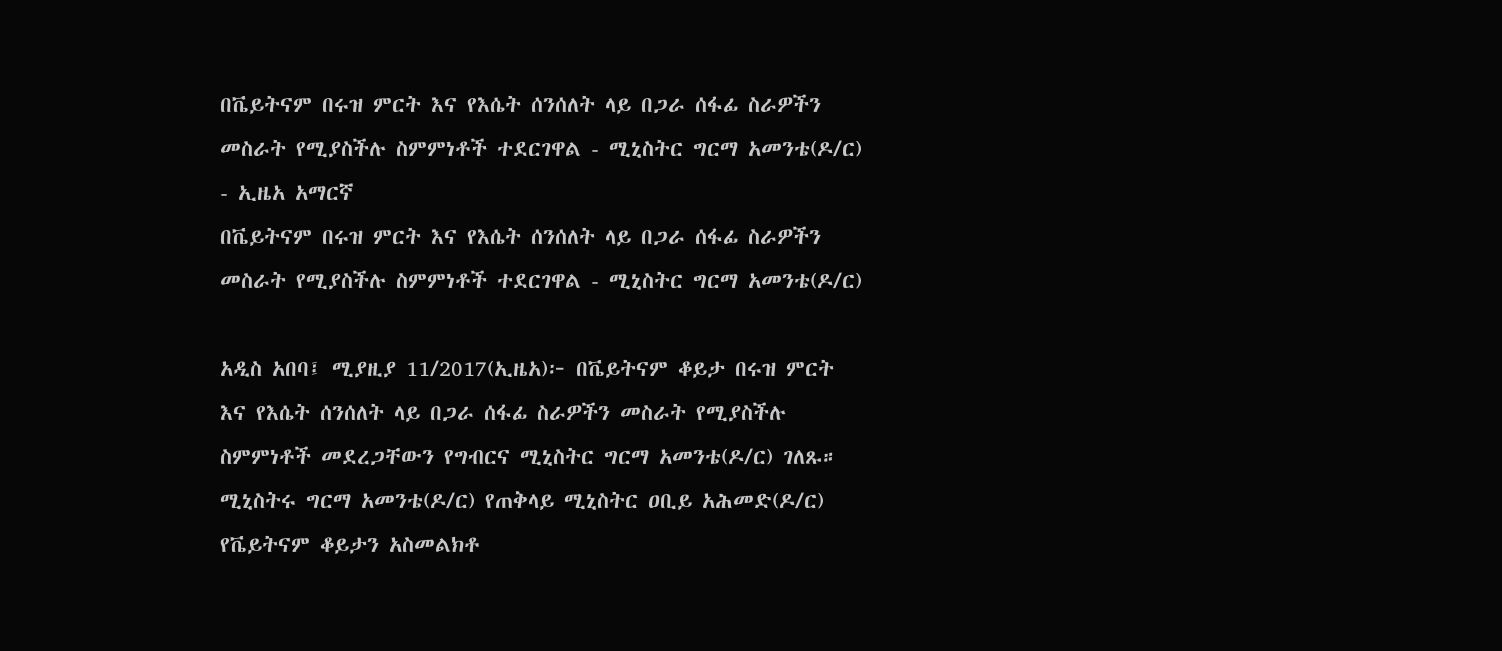በቬይትናም በሩዝ ምርት እና የእሴት ሰንሰለት ላይ በጋራ ሰፋፊ ስራዎችን መስራት የሚያስችሉ ስምምነቶች ተደርገዋል - ሚኒስትር ግርማ አመንቴ(ዶ/ር) - ኢዜአ አማርኛ
በቬይትናም በሩዝ ምርት እና የእሴት ሰንሰለት ላይ በጋራ ሰፋፊ ስራዎችን መስራት የሚያስችሉ ስምምነቶች ተደርገዋል - ሚኒስትር ግርማ አመንቴ(ዶ/ር)

አዲስ አበባ፤ ሚያዚያ 11/2017(ኢዜአ)፦ በቬይትናም ቆይታ በሩዝ ምርት እና የእሴት ሰንሰለት ላይ በጋራ ሰፋፊ ስራዎችን መስራት የሚያስችሉ ስምምነቶች መደረጋቸውን የግብርና ሚኒስትር ግርማ አመንቴ(ዶ/ር) ገለጹ።
ሚኒስትሩ ግርማ አመንቴ(ዶ/ር) የጠቅላይ ሚኒስትር ዐቢይ አሕመድ(ዶ/ር) የቬይትናም ቆይታን አስመልክቶ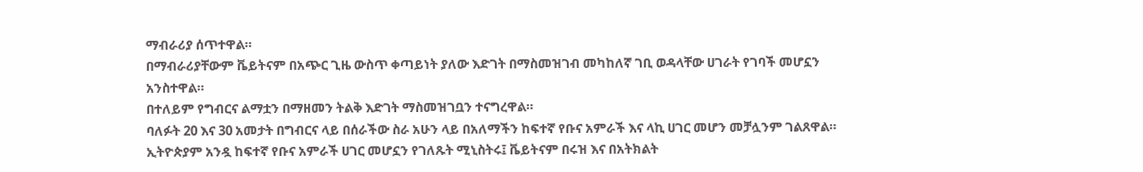ማብራሪያ ሰጥተዋል።
በማብራሪያቸውም ቬይትናም በአጭር ጊዜ ውስጥ ቀጣይነት ያለው እድገት በማስመዝገብ መካከለኛ ገቢ ወዳላቸው ሀገራት የገባች መሆኗን አንስተዋል።
በተለይም የግብርና ልማቷን በማዘመን ትልቅ እድገት ማስመዝገቧን ተናግረዋል።
ባለፉት 20 እና 30 አመታት በግብርና ላይ በሰራችው ስራ አሁን ላይ በአለማችን ከፍተኛ የቡና አምራች እና ላኪ ሀገር መሆን መቻሏንም ገልጸዋል።
ኢትዮጵያም አንዷ ከፍተኛ የቡና አምራች ሀገር መሆኗን የገለጹት ሚኒስትሩ፤ ቬይትናም በሩዝ እና በአትክልት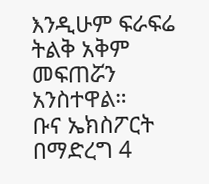እንዲሁም ፍራፍሬ ትልቅ አቅም መፍጠሯን አንስተዋል።
ቡና ኤክስፖርት በማድረግ 4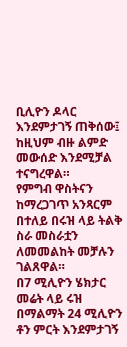ቢሊዮን ዶላር እንደምታገኝ ጠቅሰው፤ ከዚህም ብዙ ልምድ መውሰድ እንደሚቻል ተናግረዋል።
የምግብ ዋስትናን ከማረጋገጥ አንጻርም በተለይ በሩዝ ላይ ትልቅ ስራ መስራቷን ለመመልከት መቻሉን ገልጸዋል።
በ7 ሚሊዮን ሄክታር መሬት ላይ ሩዝ በማልማት 24 ሚሊዮን ቶን ምርት እንደምታገኝ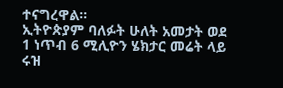ተናግረዋል።
ኢትዮጵያም ባለፉት ሁለት አመታት ወደ 1 ነጥብ 6 ሚሊዮን ሄክታር መሬት ላይ ሩዝ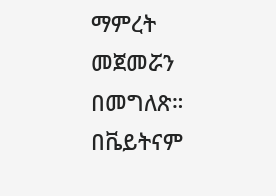ማምረት መጀመሯን በመግለጽ።
በቬይትናም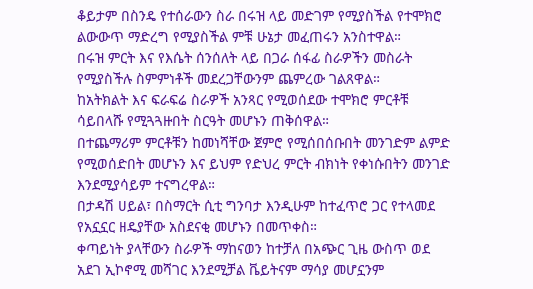ቆይታም በስንዴ የተሰራውን ስራ በሩዝ ላይ መድገም የሚያስችል የተሞክሮ ልውውጥ ማድረግ የሚያስችል ምቹ ሁኔታ መፈጠሩን አንስተዋል።
በሩዝ ምርት እና የእሴት ሰንሰለት ላይ በጋራ ሰፋፊ ስራዎችን መስራት የሚያስችሉ ስምምነቶች መደረጋቸውንም ጨምረው ገልጸዋል።
ከአትክልት እና ፍራፍሬ ስራዎች አንጻር የሚወሰደው ተሞክሮ ምርቶቹ ሳይበላሹ የሚጓጓዙበት ስርዓት መሆኑን ጠቅሰዋል።
በተጨማሪም ምርቶቹን ከመነሻቸው ጀምሮ የሚሰበሰቡበት መንገድም ልምድ የሚወሰድበት መሆኑን እና ይህም የድህረ ምርት ብክነት የቀነሱበትን መንገድ እንደሚያሳይም ተናግረዋል።
በታዳሽ ሀይል፣ በስማርት ሲቲ ግንባታ እንዲሁም ከተፈጥሮ ጋር የተላመደ የአኗኗር ዘዴያቸው አስደናቂ መሆኑን በመጥቀስ።
ቀጣይነት ያላቸውን ስራዎች ማከናወን ከተቻለ በአጭር ጊዜ ውስጥ ወደ አደገ ኢኮኖሚ መሻገር እንደሚቻል ቬይትናም ማሳያ መሆኗንም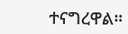ተናግረዋል።